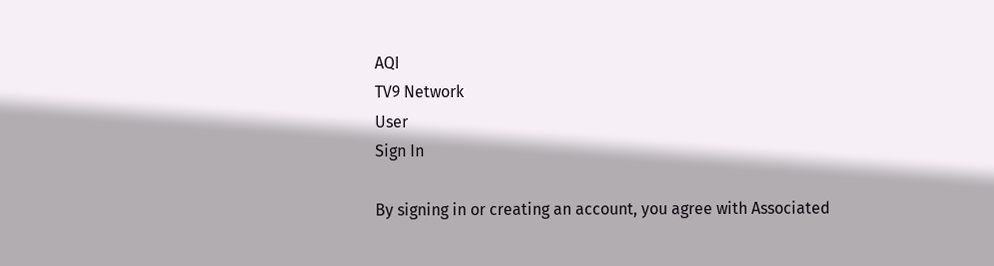AQI
TV9 Network
User
Sign In

By signing in or creating an account, you agree with Associated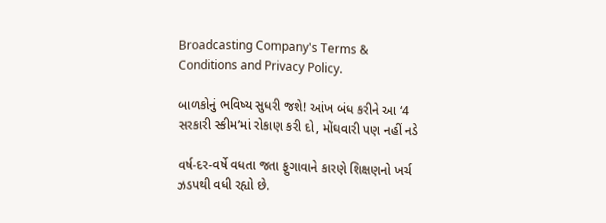Broadcasting Company's Terms & Conditions and Privacy Policy.

બાળકોનું ભવિષ્ય સુધરી જશે! આંખ બંધ કરીને આ ‘4 સરકારી સ્કીમ’માં રોકાણ કરી દો, મોંઘવારી પણ નહીં નડે

વર્ષ-દર-વર્ષે વધતા જતા ફુગાવાને કારણે શિક્ષણનો ખર્ચ ઝડપથી વધી રહ્યો છે.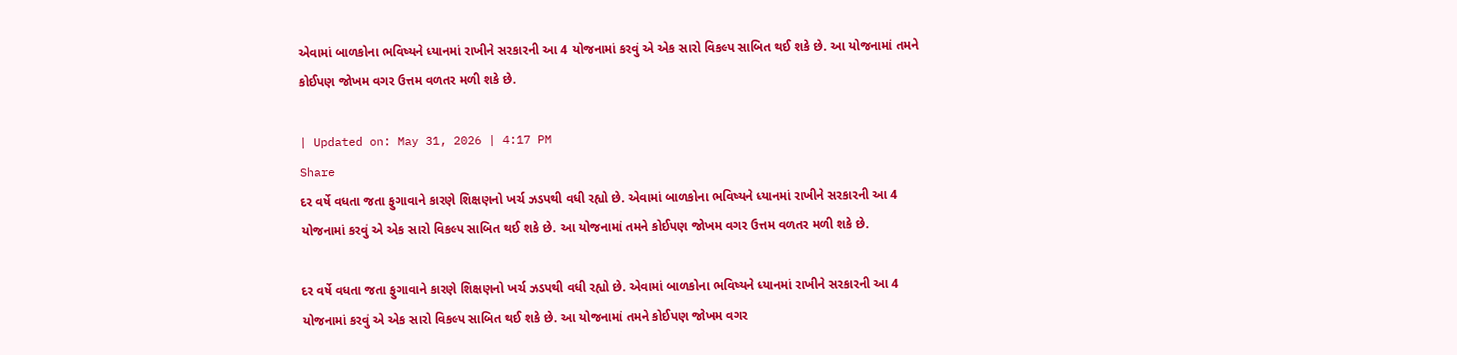એવામાં બાળકોના ભવિષ્યને ધ્યાનમાં રાખીને સરકારની આ 4 યોજનામાં કરવું એ એક સારો વિકલ્પ સાબિત થઈ શકે છે. આ યોજનામાં તમને કોઈપણ જોખમ વગર ઉત્તમ વળતર મળી શકે છે.

| Updated on: May 31, 2026 | 4:17 PM
Share
દર વર્ષે વધતા જતા ફુગાવાને કારણે શિક્ષણનો ખર્ચ ઝડપથી વધી રહ્યો છે. એવામાં બાળકોના ભવિષ્યને ધ્યાનમાં રાખીને સરકારની આ 4 યોજનામાં કરવું એ એક સારો વિકલ્પ સાબિત થઈ શકે છે. આ યોજનામાં તમને કોઈપણ જોખમ વગર ઉત્તમ વળતર મળી શકે છે.

દર વર્ષે વધતા જતા ફુગાવાને કારણે શિક્ષણનો ખર્ચ ઝડપથી વધી રહ્યો છે. એવામાં બાળકોના ભવિષ્યને ધ્યાનમાં રાખીને સરકારની આ 4 યોજનામાં કરવું એ એક સારો વિકલ્પ સાબિત થઈ શકે છે. આ યોજનામાં તમને કોઈપણ જોખમ વગર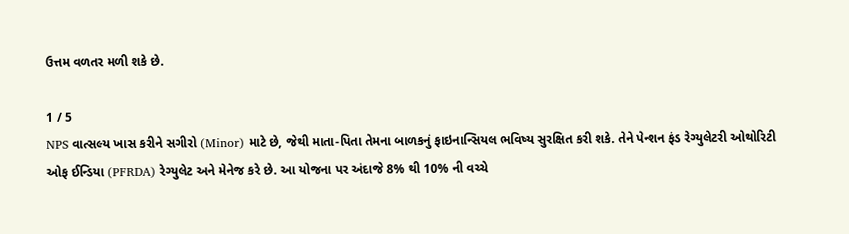ઉત્તમ વળતર મળી શકે છે.

1 / 5
NPS વાત્સલ્ય ખાસ કરીને સગીરો (Minor) માટે છે, જેથી માતા-પિતા તેમના બાળકનું ફાઇનાન્સિયલ ભવિષ્ય સુરક્ષિત કરી શકે. તેને પેન્શન ફંડ રેગ્યુલેટરી ઓથોરિટી ઓફ ઈન્ડિયા (PFRDA) રેગ્યુલેટ અને મેનેજ કરે છે. આ યોજના પર અંદાજે 8% થી 10% ની વચ્ચે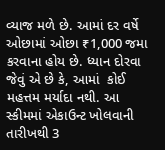વ્યાજ મળે છે. આમાં દર વર્ષે ઓછામાં ઓછા ₹1,000 જમા કરવાના હોય છે. ધ્યાન દોરવા જેવું એ છે કે, આમાં  કોઈ મહત્તમ મર્યાદા નથી. આ સ્કીમમાં એકાઉન્ટ ખોલવાની તારીખથી 3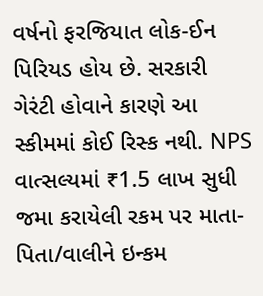વર્ષનો ફરજિયાત લોક-ઈન પિરિયડ હોય છે. સરકારી ગેરંટી હોવાને કારણે આ સ્કીમમાં કોઈ રિસ્ક નથી. NPS વાત્સલ્યમાં ₹1.5 લાખ સુધી જમા કરાયેલી રકમ પર માતા-પિતા/વાલીને ઇન્કમ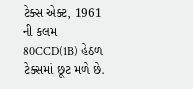ટેક્સ એક્ટ, 1961 ની કલમ 80CCD(1B) હેઠળ ટેક્સમાં છૂટ મળે છે.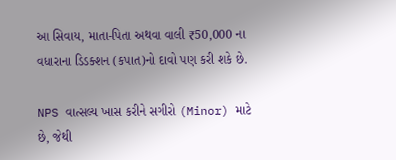આ સિવાય, માતા-પિતા અથવા વાલી ₹50,000 ના વધારાના ડિડક્શન (કપાત)નો દાવો પણ કરી શકે છે.

NPS વાત્સલ્ય ખાસ કરીને સગીરો (Minor) માટે છે, જેથી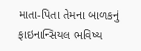માતા-પિતા તેમના બાળકનું ફાઇનાન્સિયલ ભવિષ્ય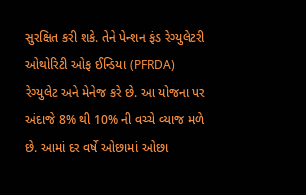સુરક્ષિત કરી શકે. તેને પેન્શન ફંડ રેગ્યુલેટરી ઓથોરિટી ઓફ ઈન્ડિયા (PFRDA) રેગ્યુલેટ અને મેનેજ કરે છે. આ યોજના પર અંદાજે 8% થી 10% ની વચ્ચે વ્યાજ મળે છે. આમાં દર વર્ષે ઓછામાં ઓછા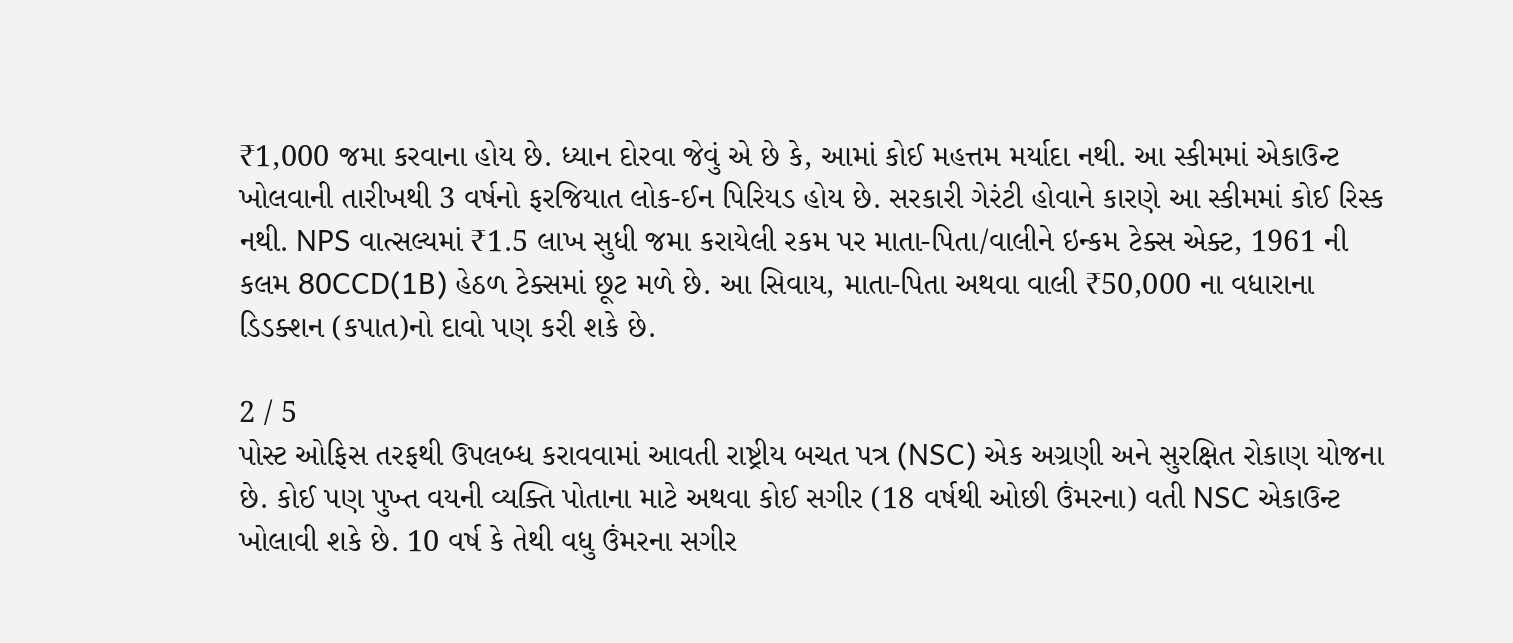₹1,000 જમા કરવાના હોય છે. ધ્યાન દોરવા જેવું એ છે કે, આમાં કોઈ મહત્તમ મર્યાદા નથી. આ સ્કીમમાં એકાઉન્ટ ખોલવાની તારીખથી 3 વર્ષનો ફરજિયાત લોક-ઈન પિરિયડ હોય છે. સરકારી ગેરંટી હોવાને કારણે આ સ્કીમમાં કોઈ રિસ્ક નથી. NPS વાત્સલ્યમાં ₹1.5 લાખ સુધી જમા કરાયેલી રકમ પર માતા-પિતા/વાલીને ઇન્કમ ટેક્સ એક્ટ, 1961 ની કલમ 80CCD(1B) હેઠળ ટેક્સમાં છૂટ મળે છે. આ સિવાય, માતા-પિતા અથવા વાલી ₹50,000 ના વધારાના ડિડક્શન (કપાત)નો દાવો પણ કરી શકે છે.

2 / 5
પોસ્ટ ઓફિસ તરફથી ઉપલબ્ધ કરાવવામાં આવતી રાષ્ટ્રીય બચત પત્ર (NSC) એક અગ્રણી અને સુરક્ષિત રોકાણ યોજના છે. કોઈ પણ પુખ્ત વયની વ્યક્તિ પોતાના માટે અથવા કોઈ સગીર (18 વર્ષથી ઓછી ઉંમરના) વતી NSC એકાઉન્ટ ખોલાવી શકે છે. 10 વર્ષ કે તેથી વધુ ઉંમરના સગીર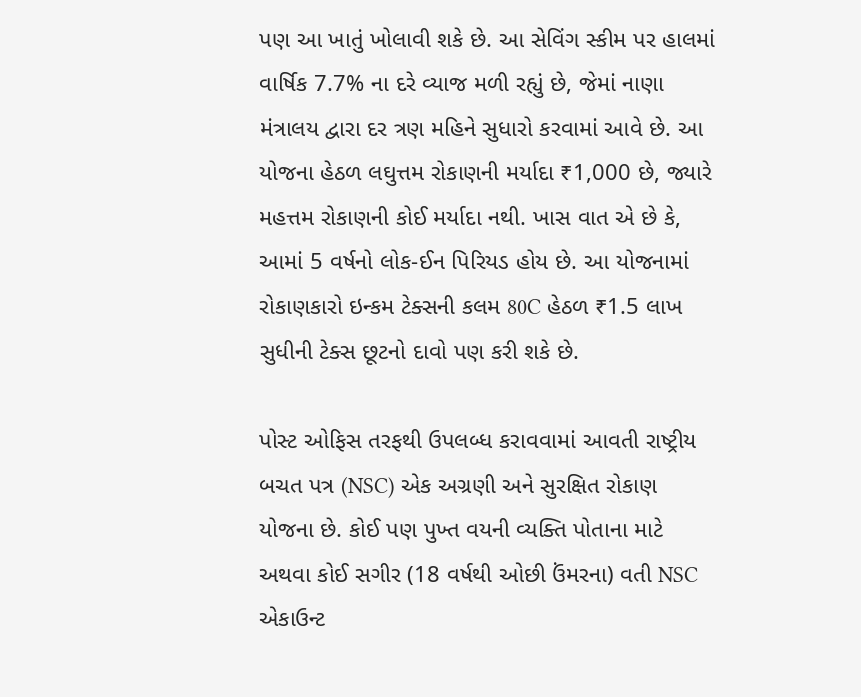પણ આ ખાતું ખોલાવી શકે છે. આ સેવિંગ સ્કીમ પર હાલમાં વાર્ષિક 7.7% ના દરે વ્યાજ મળી રહ્યું છે, જેમાં નાણા મંત્રાલય દ્વારા દર ત્રણ મહિને સુધારો કરવામાં આવે છે. આ યોજના હેઠળ લઘુત્તમ રોકાણની મર્યાદા ₹1,000 છે, જ્યારે મહત્તમ રોકાણની કોઈ મર્યાદા નથી. ખાસ વાત એ છે કે, આમાં 5 વર્ષનો લોક-ઈન પિરિયડ હોય છે. આ યોજનામાં રોકાણકારો ઇન્કમ ટેક્સની કલમ 80C હેઠળ ₹1.5 લાખ સુધીની ટેક્સ છૂટનો દાવો પણ કરી શકે છે.

પોસ્ટ ઓફિસ તરફથી ઉપલબ્ધ કરાવવામાં આવતી રાષ્ટ્રીય બચત પત્ર (NSC) એક અગ્રણી અને સુરક્ષિત રોકાણ યોજના છે. કોઈ પણ પુખ્ત વયની વ્યક્તિ પોતાના માટે અથવા કોઈ સગીર (18 વર્ષથી ઓછી ઉંમરના) વતી NSC એકાઉન્ટ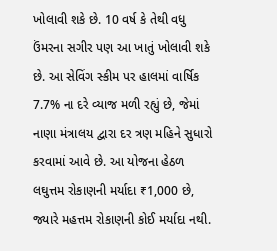ખોલાવી શકે છે. 10 વર્ષ કે તેથી વધુ ઉંમરના સગીર પણ આ ખાતું ખોલાવી શકે છે. આ સેવિંગ સ્કીમ પર હાલમાં વાર્ષિક 7.7% ના દરે વ્યાજ મળી રહ્યું છે, જેમાં નાણા મંત્રાલય દ્વારા દર ત્રણ મહિને સુધારો કરવામાં આવે છે. આ યોજના હેઠળ લઘુત્તમ રોકાણની મર્યાદા ₹1,000 છે, જ્યારે મહત્તમ રોકાણની કોઈ મર્યાદા નથી.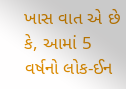ખાસ વાત એ છે કે, આમાં 5 વર્ષનો લોક-ઈન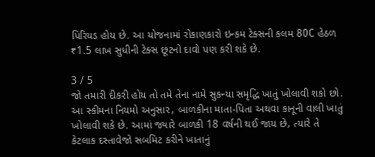પિરિયડ હોય છે. આ યોજનામાં રોકાણકારો ઇન્કમ ટેક્સની કલમ 80C હેઠળ ₹1.5 લાખ સુધીની ટેક્સ છૂટનો દાવો પણ કરી શકે છે.

3 / 5
જો તમારી દીકરી હોય તો તમે તેના નામે સુકન્યા સમૃદ્ધિ ખાતું ખોલાવી શકો છો. આ સ્કીમના નિયમો અનુસાર, બાળકીના માતા-પિતા અથવા કાનૂની વાલી ખાતું ખોલાવી શકે છે. આમાં જ્યારે બાળકી 18 વર્ષની થઈ જાય છે, ત્યારે તે કેટલાક દસ્તાવેજો સબમિટ કરીને ખાતાનું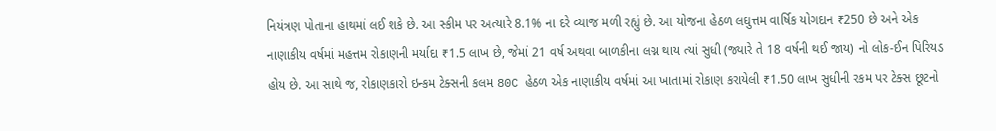નિયંત્રણ પોતાના હાથમાં લઈ શકે છે. આ સ્કીમ પર અત્યારે 8.1% ના દરે વ્યાજ મળી રહ્યું છે. આ યોજના હેઠળ લઘુત્તમ વાર્ષિક યોગદાન ₹250 છે અને એક નાણાકીય વર્ષમાં મહત્તમ રોકાણની મર્યાદા ₹1.5 લાખ છે, જેમાં 21 વર્ષ અથવા બાળકીના લગ્ન થાય ત્યાં સુધી (જ્યારે તે 18 વર્ષની થઈ જાય) નો લોક-ઈન પિરિયડ હોય છે. આ સાથે જ, રોકાણકારો ઇન્કમ ટેક્સની કલમ 80C હેઠળ એક નાણાકીય વર્ષમાં આ ખાતામાં રોકાણ કરાયેલી ₹1.50 લાખ સુધીની રકમ પર ટેક્સ છૂટનો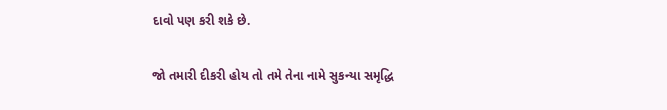દાવો પણ કરી શકે છે.

જો તમારી દીકરી હોય તો તમે તેના નામે સુકન્યા સમૃદ્ધિ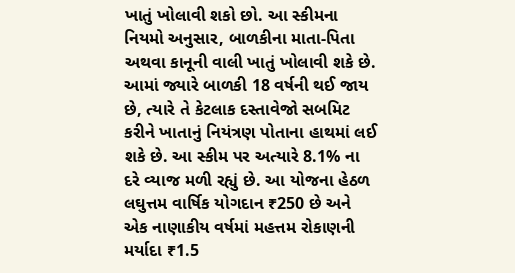ખાતું ખોલાવી શકો છો. આ સ્કીમના નિયમો અનુસાર, બાળકીના માતા-પિતા અથવા કાનૂની વાલી ખાતું ખોલાવી શકે છે. આમાં જ્યારે બાળકી 18 વર્ષની થઈ જાય છે, ત્યારે તે કેટલાક દસ્તાવેજો સબમિટ કરીને ખાતાનું નિયંત્રણ પોતાના હાથમાં લઈ શકે છે. આ સ્કીમ પર અત્યારે 8.1% ના દરે વ્યાજ મળી રહ્યું છે. આ યોજના હેઠળ લઘુત્તમ વાર્ષિક યોગદાન ₹250 છે અને એક નાણાકીય વર્ષમાં મહત્તમ રોકાણની મર્યાદા ₹1.5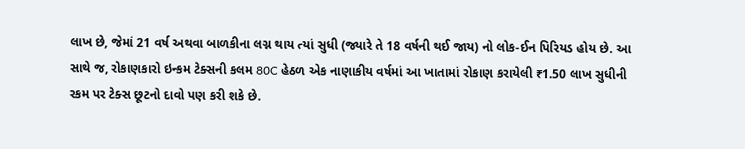લાખ છે, જેમાં 21 વર્ષ અથવા બાળકીના લગ્ન થાય ત્યાં સુધી (જ્યારે તે 18 વર્ષની થઈ જાય) નો લોક-ઈન પિરિયડ હોય છે. આ સાથે જ, રોકાણકારો ઇન્કમ ટેક્સની કલમ 80C હેઠળ એક નાણાકીય વર્ષમાં આ ખાતામાં રોકાણ કરાયેલી ₹1.50 લાખ સુધીની રકમ પર ટેક્સ છૂટનો દાવો પણ કરી શકે છે.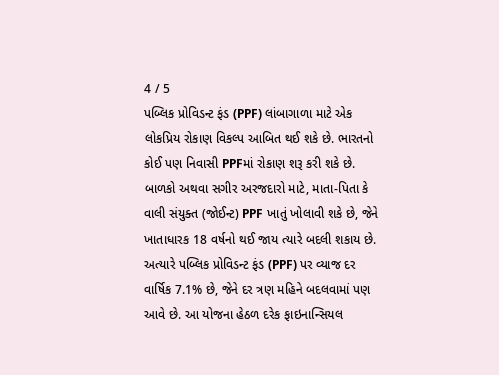4 / 5
પબ્લિક પ્રોવિડન્ટ ફંડ (PPF) લાંબાગાળા માટે એક લોકપ્રિય રોકાણ વિકલ્પ આબિત થઈ શકે છે. ભારતનો કોઈ પણ નિવાસી PPFમાં રોકાણ શરૂ કરી શકે છે. બાળકો અથવા સગીર અરજદારો માટે, માતા-પિતા કે વાલી સંયુક્ત (જોઈન્ટ) PPF ખાતું ખોલાવી શકે છે, જેને ખાતાધારક 18 વર્ષનો થઈ જાય ત્યારે બદલી શકાય છે. અત્યારે પબ્લિક પ્રોવિડન્ટ ફંડ (PPF) પર વ્યાજ દર વાર્ષિક 7.1% છે, જેને દર ત્રણ મહિને બદલવામાં પણ આવે છે. આ યોજના હેઠળ દરેક ફાઇનાન્સિયલ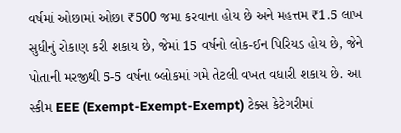વર્ષમાં ઓછામાં ઓછા ₹500 જમા કરવાના હોય છે અને મહત્તમ ₹1.5 લાખ સુધીનું રોકાણ કરી શકાય છે, જેમાં 15 વર્ષનો લોક-ઈન પિરિયડ હોય છે, જેને પોતાની મરજીથી 5-5 વર્ષના બ્લોકમાં ગમે તેટલી વખત વધારી શકાય છે. આ સ્કીમ EEE (Exempt-Exempt-Exempt) ટેક્સ કેટેગરીમાં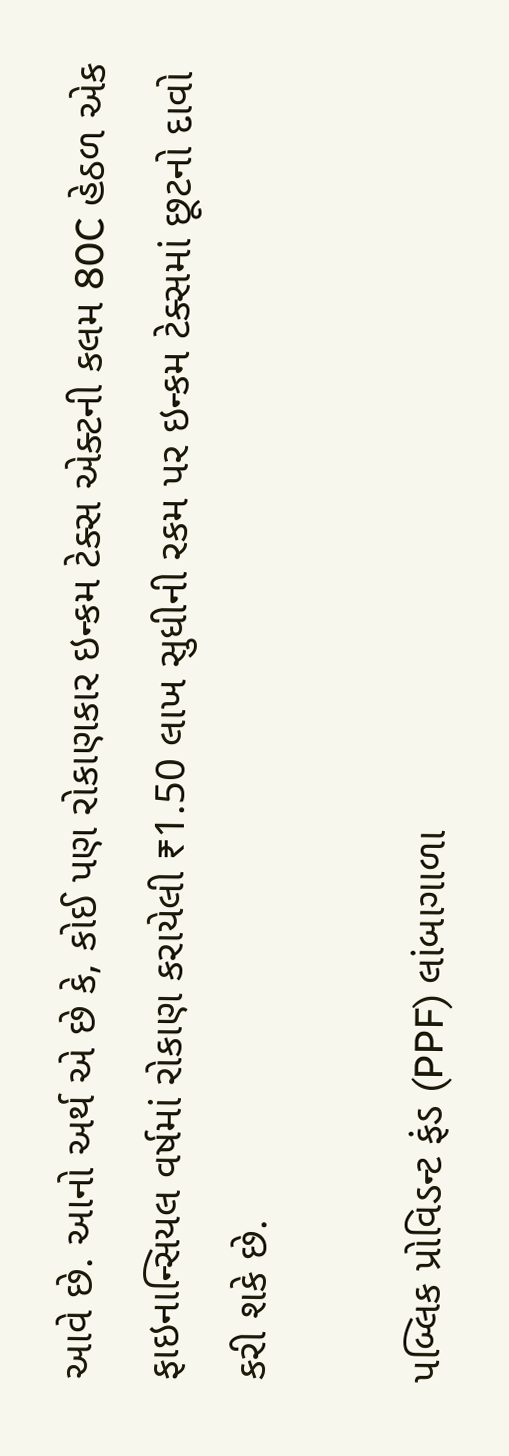આવે છે. આનો અર્થ એ છે કે, કોઈ પણ રોકાણકાર ઇન્કમ ટેક્સ એક્ટની કલમ 80C હેઠળ એક ફાઇનાન્સિયલ વર્ષમાં રોકાણ કરાયેલી ₹1.50 લાખ સુધીની રકમ પર ઇન્કમ ટેક્સમાં છૂટનો દાવો કરી શકે છે.

પબ્લિક પ્રોવિડન્ટ ફંડ (PPF) લાંબાગાળા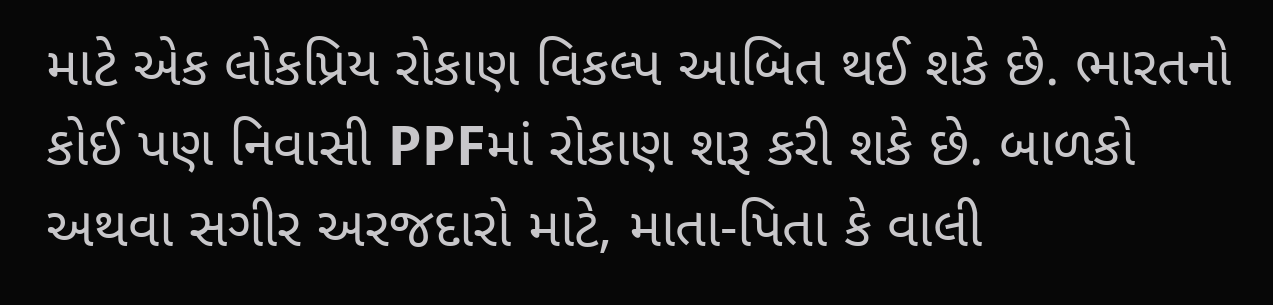માટે એક લોકપ્રિય રોકાણ વિકલ્પ આબિત થઈ શકે છે. ભારતનો કોઈ પણ નિવાસી PPFમાં રોકાણ શરૂ કરી શકે છે. બાળકો અથવા સગીર અરજદારો માટે, માતા-પિતા કે વાલી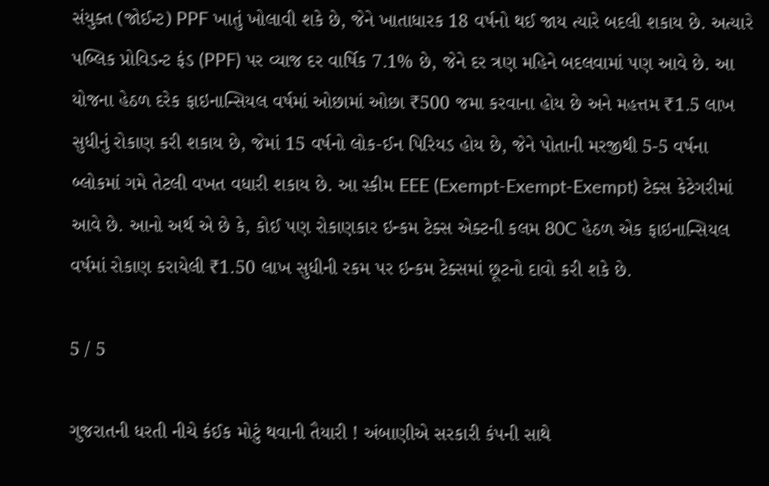સંયુક્ત (જોઈન્ટ) PPF ખાતું ખોલાવી શકે છે, જેને ખાતાધારક 18 વર્ષનો થઈ જાય ત્યારે બદલી શકાય છે. અત્યારે પબ્લિક પ્રોવિડન્ટ ફંડ (PPF) પર વ્યાજ દર વાર્ષિક 7.1% છે, જેને દર ત્રણ મહિને બદલવામાં પણ આવે છે. આ યોજના હેઠળ દરેક ફાઇનાન્સિયલ વર્ષમાં ઓછામાં ઓછા ₹500 જમા કરવાના હોય છે અને મહત્તમ ₹1.5 લાખ સુધીનું રોકાણ કરી શકાય છે, જેમાં 15 વર્ષનો લોક-ઈન પિરિયડ હોય છે, જેને પોતાની મરજીથી 5-5 વર્ષના બ્લોકમાં ગમે તેટલી વખત વધારી શકાય છે. આ સ્કીમ EEE (Exempt-Exempt-Exempt) ટેક્સ કેટેગરીમાં આવે છે. આનો અર્થ એ છે કે, કોઈ પણ રોકાણકાર ઇન્કમ ટેક્સ એક્ટની કલમ 80C હેઠળ એક ફાઇનાન્સિયલ વર્ષમાં રોકાણ કરાયેલી ₹1.50 લાખ સુધીની રકમ પર ઇન્કમ ટેક્સમાં છૂટનો દાવો કરી શકે છે.

5 / 5

ગુજરાતની ધરતી નીચે કંઈક મોટું થવાની તૈયારી ! અંબાણીએ સરકારી કંપની સાથે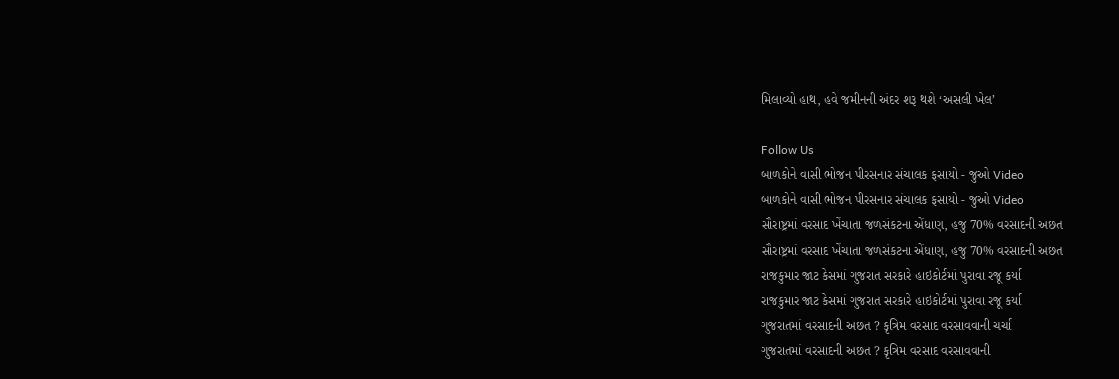મિલાવ્યો હાથ, હવે જમીનની અંદર શરૂ થશે ‘અસલી ખેલ’

Follow Us
બાળકોને વાસી ભોજન પીરસનાર સંચાલક ફસાયો - જુઓ Video
બાળકોને વાસી ભોજન પીરસનાર સંચાલક ફસાયો - જુઓ Video
સૌરાષ્ટ્રમાં વરસાદ ખેંચાતા જળસંકટના એંધાણ, હજુ 70% વરસાદની અછત
સૌરાષ્ટ્રમાં વરસાદ ખેંચાતા જળસંકટના એંધાણ, હજુ 70% વરસાદની અછત
રાજકુમાર જાટ કેસમાં ગુજરાત સરકારે હાઇકોર્ટમાં પુરાવા રજૂ કર્યા
રાજકુમાર જાટ કેસમાં ગુજરાત સરકારે હાઇકોર્ટમાં પુરાવા રજૂ કર્યા
ગુજરાતમાં વરસાદની અછત ? કૃત્રિમ વરસાદ વરસાવવાની ચર્ચા
ગુજરાતમાં વરસાદની અછત ? કૃત્રિમ વરસાદ વરસાવવાની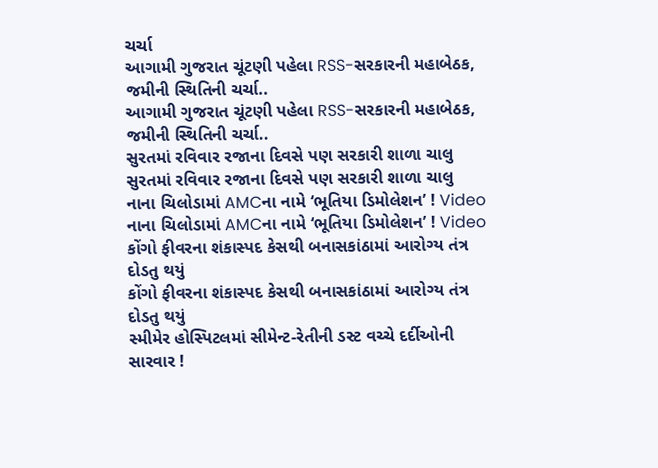ચર્ચા
આગામી ગુજરાત ચૂંટણી પહેલા RSS-સરકારની મહાબેઠક, જમીની સ્થિતિની ચર્ચા..
આગામી ગુજરાત ચૂંટણી પહેલા RSS-સરકારની મહાબેઠક, જમીની સ્થિતિની ચર્ચા..
સુરતમાં રવિવાર રજાના દિવસે પણ સરકારી શાળા ચાલુ
સુરતમાં રવિવાર રજાના દિવસે પણ સરકારી શાળા ચાલુ
નાના ચિલોડામાં AMCના નામે ‘ભૂતિયા ડિમોલેશન’ ! Video
નાના ચિલોડામાં AMCના નામે ‘ભૂતિયા ડિમોલેશન’ ! Video
કોંગો ફીવરના શંકાસ્પદ કેસથી બનાસકાંઠામાં આરોગ્ય તંત્ર દોડતુ થયું
કોંગો ફીવરના શંકાસ્પદ કેસથી બનાસકાંઠામાં આરોગ્ય તંત્ર દોડતુ થયું
સ્મીમેર હોસ્પિટલમાં સીમેન્ટ-રેતીની ડસ્ટ વચ્ચે દર્દીઓની સારવાર !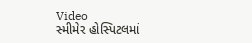Video
સ્મીમેર હોસ્પિટલમાં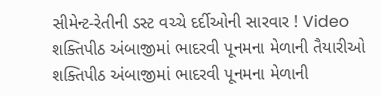સીમેન્ટ-રેતીની ડસ્ટ વચ્ચે દર્દીઓની સારવાર ! Video
શક્તિપીઠ અંબાજીમાં ભાદરવી પૂનમના મેળાની તૈયારીઓ
શક્તિપીઠ અંબાજીમાં ભાદરવી પૂનમના મેળાની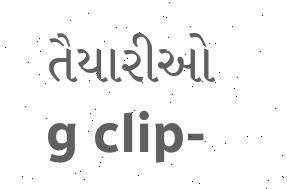તૈયારીઓ
g clip-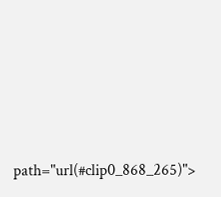path="url(#clip0_868_265)">